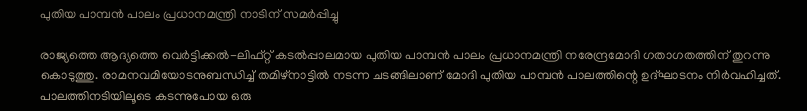പുതിയ പാമ്പന്‍ പാലം പ്രധാനമന്ത്രി നാടിന് സമര്‍പ്പിച്ചു

രാജ്യത്തെ ആദ്യത്തെ വെര്‍ട്ടിക്കല്‍-ലിഫ്റ്റ് കടല്‍പ്പാലമായ പുതിയ പാമ്പന്‍ പാലം പ്രധാനമന്ത്രി നരേന്ദ്രമോദി ഗതാഗതത്തിന് തുറന്നു കൊടുത്തു. രാമനവമിയോടനുബന്ധിച്ച് തമിഴ്‌നാട്ടില്‍ നടന്ന ചടങ്ങിലാണ് മോദി പുതിയ പാമ്പന്‍ പാലത്തിന്റെ ഉദ്ഘാടനം നിര്‍വഹിച്ചത്. പാലത്തിനടിയിലൂടെ കടന്നുപോയ ഒരു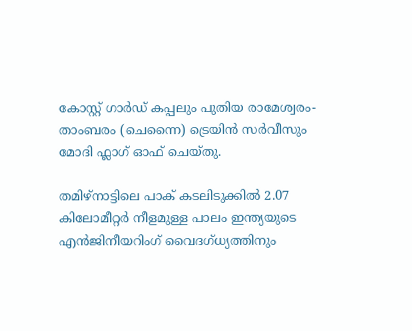കോസ്റ്റ് ഗാര്‍ഡ് കപ്പലും പുതിയ രാമേശ്വരം-താംബരം (ചെന്നൈ) ട്രെയിന്‍ സര്‍വീസും മോദി ഫ്ലാഗ് ഓഫ് ചെയ്തു.

തമിഴ്‌നാട്ടിലെ പാക് കടലിടുക്കില്‍ 2.07 കിലോമീറ്റര്‍ നീളമുള്ള പാലം ഇന്ത്യയുടെ എന്‍ജിനീയറിംഗ് വൈദഗ്ധ്യത്തിനും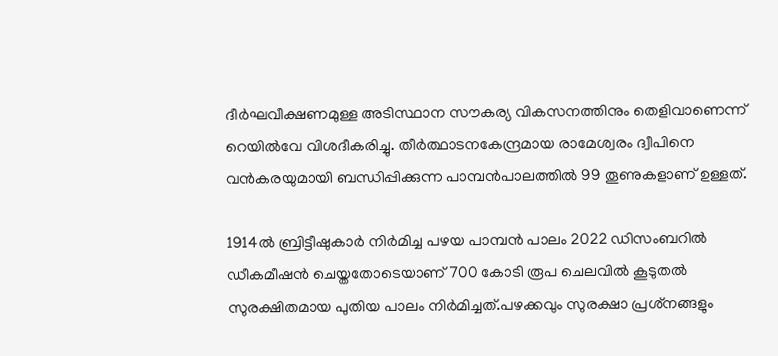ദീര്‍ഘവീക്ഷണമുള്ള അടിസ്ഥാന സൗകര്യ വികസനത്തിനും തെളിവാണെന്ന് റെയില്‍വേ വിശദീകരിച്ചു. തീര്‍ത്ഥാടനകേന്ദ്രമായ രാമേശ്വരം ദ്വീപിനെ വന്‍കരയുമായി ബന്ധിപ്പിക്കുന്ന പാമ്പന്‍പാലത്തില്‍ 99 തൂണുകളാണ് ഉള്ളത്.

1914ല്‍ ബ്രിട്ടീഷുകാര്‍ നിര്‍മിച്ച പഴയ പാമ്പന്‍ പാലം 2022 ഡിസംബറില്‍ ഡീകമീഷന്‍ ചെയ്തതോടെയാണ് 700 കോടി രൂപ ചെലവില്‍ കൂടുതല്‍ സുരക്ഷിതമായ പുതിയ പാലം നിര്‍മിച്ചത്.പഴക്കവും സുരക്ഷാ പ്രശ്‌നങ്ങളും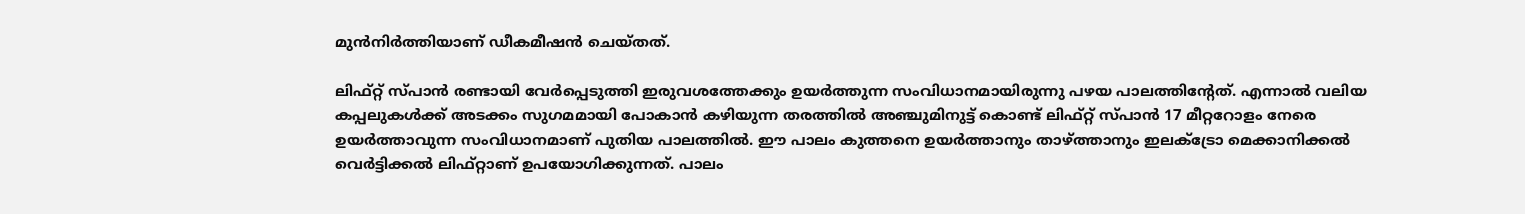മുന്‍നിര്‍ത്തിയാണ് ഡീകമീഷന്‍ ചെയ്തത്.

ലിഫ്റ്റ് സ്പാന്‍ രണ്ടായി വേര്‍പ്പെടുത്തി ഇരുവശത്തേക്കും ഉയര്‍ത്തുന്ന സംവിധാനമായിരുന്നു പഴയ പാലത്തിന്റേത്. എന്നാല്‍ വലിയ കപ്പലുകള്‍ക്ക് അടക്കം സുഗമമായി പോകാന്‍ കഴിയുന്ന തരത്തില്‍ അഞ്ചുമിനുട്ട് കൊണ്ട് ലിഫ്റ്റ് സ്പാന്‍ 17 മീറ്ററോളം നേരെ ഉയര്‍ത്താവുന്ന സംവിധാനമാണ് പുതിയ പാലത്തില്‍. ഈ പാലം കുത്തനെ ഉയര്‍ത്താനും താഴ്ത്താനും ഇലക്ട്രോ മെക്കാനിക്കല്‍ വെര്‍ട്ടിക്കല്‍ ലിഫ്റ്റാണ് ഉപയോഗിക്കുന്നത്. പാലം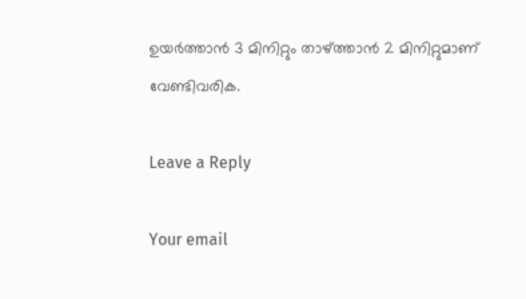ഉയര്‍ത്താന്‍ 3 മിനിറ്റും താഴ്ത്താന്‍ 2 മിനിറ്റുമാണ് വേണ്ടിവരിക.

Leave a Reply

Your email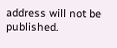address will not be published.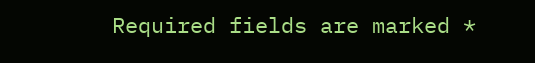Required fields are marked *